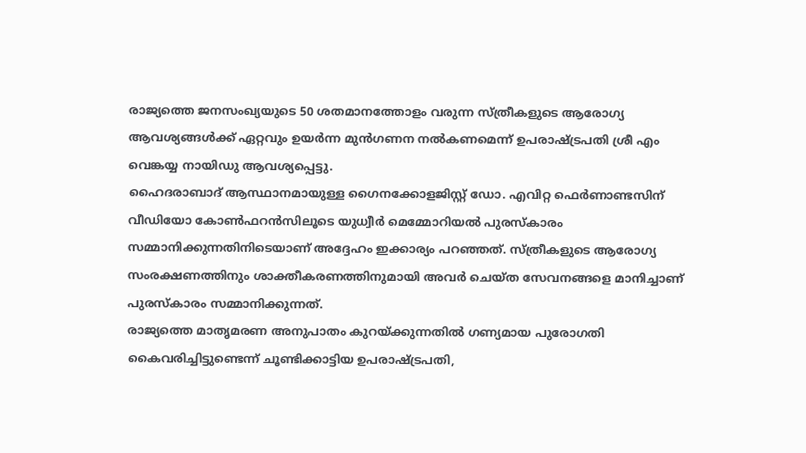രാജ്യത്തെ ജനസംഖ്യയുടെ 50 ശതമാനത്തോളം വരുന്ന സ്ത്രീകളുടെ ആരോഗ്യ ആവശ്യങ്ങൾക്ക് ഏറ്റവും ഉയർന്ന മുൻഗണന നൽകണമെന്ന് ഉപരാഷ്ട്രപതി ശ്രീ എം വെങ്കയ്യ നായിഡു ആവശ്യപ്പെട്ടു.
ഹൈദരാബാദ് ആസ്ഥാനമായുള്ള ഗൈനക്കോളജിസ്റ്റ് ഡോ. എവിറ്റ ഫെർണാണ്ടസിന് വീഡിയോ കോൺഫറൻസിലൂടെ യുധ്വീർ മെമ്മോറിയൽ പുരസ്കാരം സമ്മാനിക്കുന്നതിനിടെയാണ് അദ്ദേഹം ഇക്കാര്യം പറഞ്ഞത്. സ്ത്രീകളുടെ ആരോഗ്യ സംരക്ഷണത്തിനും ശാക്തീകരണത്തിനുമായി അവർ ചെയ്ത സേവനങ്ങളെ മാനിച്ചാണ് പുരസ്കാരം സമ്മാനിക്കുന്നത്.
രാജ്യത്തെ മാതൃമരണ അനുപാതം കുറയ്ക്കുന്നതിൽ ഗണ്യമായ പുരോഗതി കൈവരിച്ചിട്ടുണ്ടെന്ന് ചൂണ്ടിക്കാട്ടിയ ഉപരാഷ്ട്രപതി,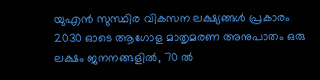യുഎൻ സുസ്ഥിര വികസന ലക്ഷ്യങ്ങൾ പ്രകാരം 2030 ഓടെ ആഗോള മാതൃമരണ അനുപാതം ഒരു ലക്ഷം ജനനങ്ങളിൽ, 70 ൽ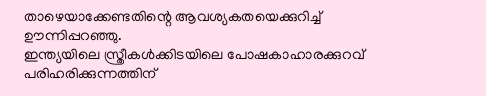താഴെയാക്കേണ്ടതിന്റെ ആവശ്യകതയെക്കുറിച്ച്
ഊന്നിപ്പറഞ്ഞു.
ഇന്ത്യയിലെ സ്ത്രീകൾക്കിടയിലെ പോഷകാഹാരക്കുറവ് പരിഹരിക്കുന്നത്തിന്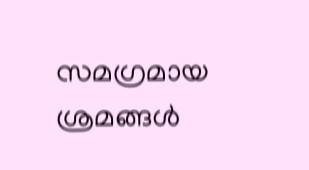സമഗ്രമായ ശ്രമങ്ങൾ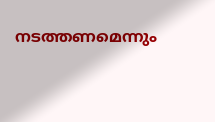നടത്തണമെന്നും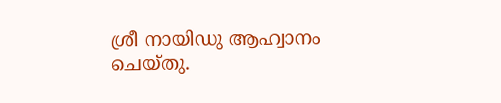ശ്രീ നായിഡു ആഹ്വാനം ചെയ്തു.